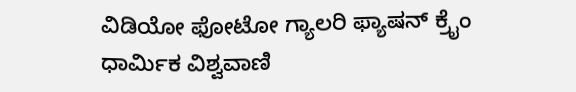ವಿಡಿಯೋ ಫೋಟೋ ಗ್ಯಾಲರಿ ಫ್ಯಾಷನ್ ಕ್ರೈಂ ಧಾರ್ಮಿಕ ವಿಶ್ವವಾಣಿ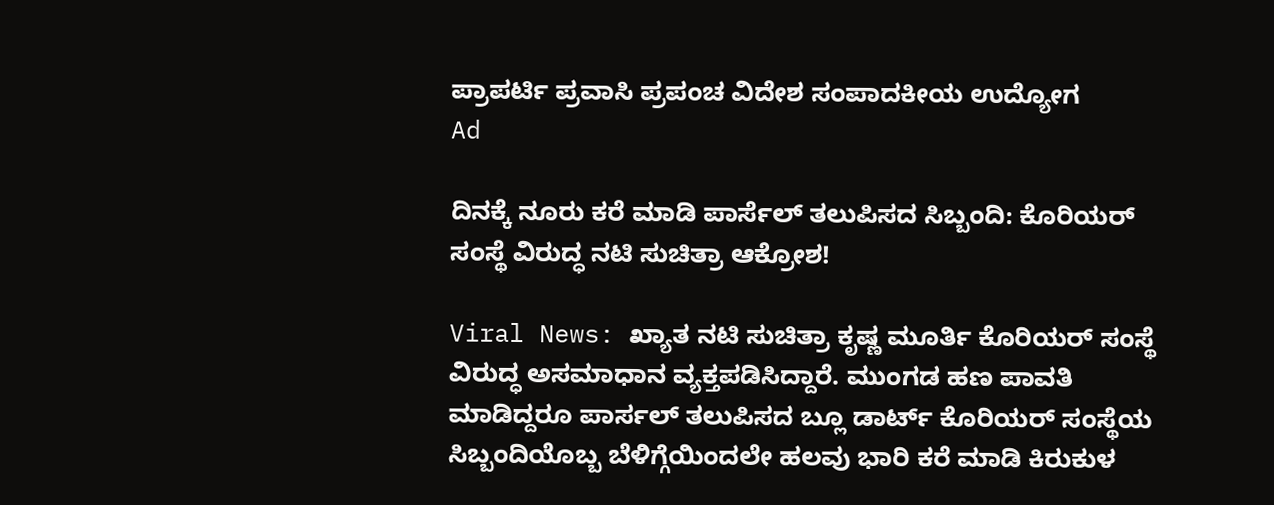ಪ್ರಾಪರ್ಟಿ ಪ್ರವಾಸಿ ಪ್ರಪಂಚ ವಿದೇಶ ಸಂಪಾದಕೀಯ ಉದ್ಯೋಗ
Ad

ದಿನಕ್ಕೆ ನೂರು ಕರೆ ಮಾಡಿ ಪಾರ್ಸೆಲ್ ತಲುಪಿಸದ ಸಿಬ್ಬಂದಿ: ಕೊರಿಯರ್ ಸಂಸ್ಥೆ ವಿರುದ್ಧ ನಟಿ ಸುಚಿತ್ರಾ ಆಕ್ರೋಶ!

Viral News: ಖ್ಯಾತ ನಟಿ ಸುಚಿತ್ರಾ ಕೃಷ್ಣ ಮೂರ್ತಿ ಕೊರಿಯರ್ ಸಂಸ್ಥೆ ವಿರುದ್ಧ ಅಸಮಾಧಾನ ವ್ಯಕ್ತಪಡಿಸಿದ್ದಾರೆ. ಮುಂಗಡ ಹಣ ಪಾವತಿ ಮಾಡಿದ್ದರೂ ಪಾರ್ಸಲ್ ತಲುಪಿಸದ ಬ್ಲೂ ಡಾರ್ಟ್ ಕೊರಿಯರ್ ಸಂಸ್ಥೆಯ ಸಿಬ್ಬಂದಿಯೊಬ್ಬ ಬೆಳಿಗ್ಗೆಯಿಂದಲೇ ಹಲವು ಭಾರಿ ಕರೆ ಮಾಡಿ ಕಿರುಕುಳ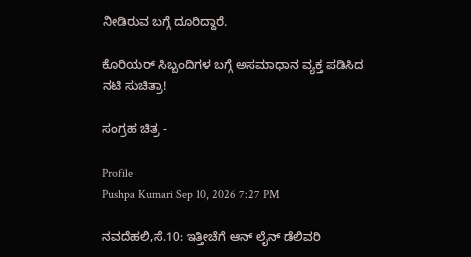ನೀಡಿರುವ ಬಗ್ಗೆ ದೂರಿದ್ದಾರೆ.

ಕೊರಿಯರ್ ಸಿಬ್ಬಂದಿಗಳ ಬಗ್ಗೆ ಅಸಮಾಧಾನ ವ್ಯಕ್ತ ಪಡಿಸಿದ ನಟಿ ಸುಚಿತ್ರಾ!

ಸಂಗ್ರಹ ಚಿತ್ರ -

Profile
Pushpa Kumari Sep 10, 2026 7:27 PM

ನವದೆಹಲಿ,ಸೆ.10: ಇತ್ತೀಚೆಗೆ ಆನ್ ಲೈನ್ ಡೆಲಿವರಿ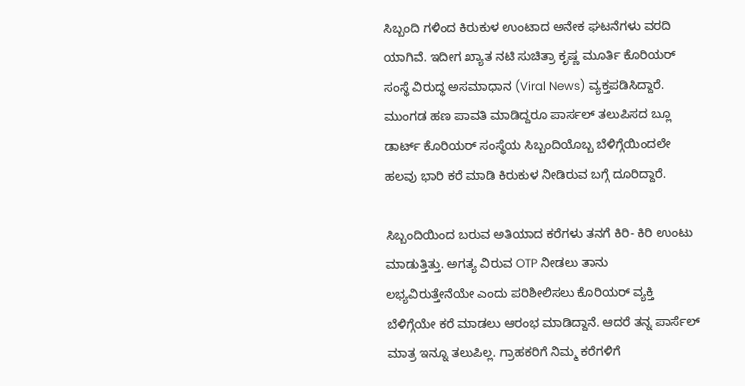ಸಿಬ್ಬಂದಿ ಗಳಿಂದ ಕಿರುಕುಳ ಉಂಟಾದ ಅನೇಕ ಘಟನೆಗಳು ವರದಿ ಯಾಗಿವೆ. ಇದೀಗ ಖ್ಯಾತ ನಟಿ ಸುಚಿತ್ರಾ ಕೃಷ್ಣ ಮೂರ್ತಿ ಕೊರಿಯರ್ ಸಂಸ್ಥೆ ವಿರುದ್ಧ ಅಸಮಾಧಾನ (Viral News) ವ್ಯಕ್ತಪಡಿಸಿದ್ದಾರೆ. ಮುಂಗಡ ಹಣ ಪಾವತಿ ಮಾಡಿದ್ದರೂ ಪಾರ್ಸಲ್ ತಲುಪಿಸದ ಬ್ಲೂ ಡಾರ್ಟ್ ಕೊರಿಯರ್ ಸಂಸ್ಥೆಯ ಸಿಬ್ಬಂದಿಯೊಬ್ಬ ಬೆಳಿಗ್ಗೆಯಿಂದಲೇ ಹಲವು ಭಾರಿ ಕರೆ ಮಾಡಿ ಕಿರುಕುಳ ನೀಡಿರುವ ಬಗ್ಗೆ ದೂರಿದ್ದಾರೆ.

ಸಿಬ್ಬಂದಿಯಿಂದ ಬರುವ ಅತಿಯಾದ ಕರೆಗಳು ತನಗೆ ಕಿರಿ- ಕಿರಿ ಉಂಟು ಮಾಡುತ್ತಿತ್ತು. ಅಗತ್ಯ ವಿರುವ OTP ನೀಡಲು ತಾನು ಲಭ್ಯವಿರುತ್ತೇನೆಯೇ ಎಂದು ಪರಿಶೀಲಿಸಲು ಕೊರಿಯರ್ ವ್ಯಕ್ತಿ ಬೆಳಿಗ್ಗೆಯೇ ಕರೆ ಮಾಡಲು ಆರಂಭ ಮಾಡಿದ್ದಾನೆ. ಆದರೆ ತನ್ನ ಪಾರ್ಸೆಲ್ ಮಾತ್ರ ಇನ್ನೂ ತಲುಪಿಲ್ಲ. ಗ್ರಾಹಕರಿಗೆ ನಿಮ್ಮ ಕರೆಗಳಿಗೆ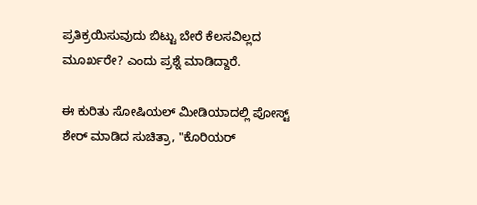ಪ್ರತಿಕ್ರಯಿಸುವುದು ಬಿಟ್ಟು ಬೇರೆ ಕೆಲಸವಿಲ್ಲದ ಮೂರ್ಖರೇ? ಎಂದು ಪ್ರಶ್ನೆ ಮಾಡಿದ್ದಾರೆ.

ಈ ಕುರಿತು ಸೋಷಿಯಲ್ ಮೀಡಿಯಾದಲ್ಲಿ ಪೋಸ್ಟ್ ಶೇರ್ ಮಾಡಿದ ಸುಚಿತ್ರಾ, "ಕೊರಿಯರ್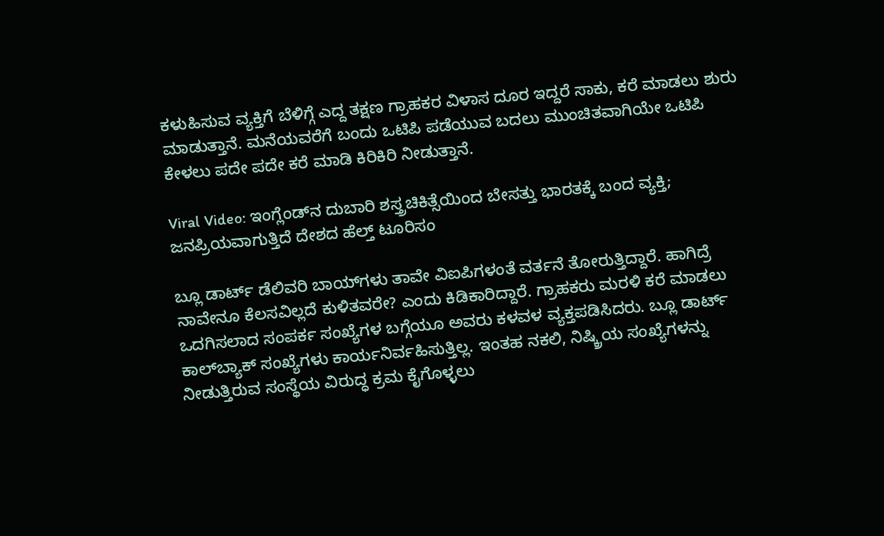ಕಳುಹಿಸುವ ವ್ಯಕ್ತಿಗೆ ಬೆಳಿಗ್ಗೆ ಎದ್ದ ತಕ್ಷಣ ಗ್ರಾಹಕರ ವಿಳಾಸ ದೂರ ಇದ್ದರೆ ಸಾಕು, ಕರೆ ಮಾಡಲು ಶುರು ಮಾಡುತ್ತಾನೆ. ಮನೆಯವರೆಗೆ ಬಂದು ಒಟಿಪಿ ಪಡೆಯುವ ಬದಲು ಮುಂಚಿತವಾಗಿಯೇ ಒಟಿಪಿ ಕೇಳಲು ಪದೇ ಪದೇ ಕರೆ ಮಾಡಿ ಕಿರಿಕಿರಿ ನೀಡುತ್ತಾನೆ.

Viral Video: ಇಂಗ್ಲೆಂಡ್‌ನ ದುಬಾರಿ ಶಸ್ತ್ರಚಿಕಿತ್ಸೆಯಿಂದ ಬೇಸತ್ತು ಭಾರತಕ್ಕೆ ಬಂದ ವ್ಯಕ್ತಿ; ಜನಪ್ರಿಯವಾಗುತ್ತಿದೆ ದೇಶದ ಹೆಲ್ತ್‌ ಟೂರಿಸಂ

ಬ್ಲೂ ಡಾರ್ಟ್ ಡೆಲಿವರಿ ಬಾಯ್‌ಗಳು ತಾವೇ ವಿಐಪಿಗಳಂತೆ ವರ್ತನೆ ತೋರುತ್ತಿದ್ದಾರೆ. ಹಾಗಿದ್ರೆ ನಾವೇನೂ ಕೆಲಸವಿಲ್ಲದೆ ಕುಳಿತವರೇ? ಎಂದು ಕಿಡಿಕಾರಿದ್ದಾರೆ. ಗ್ರಾಹಕರು ಮರಳಿ ಕರೆ ಮಾಡಲು ಒದಗಿಸಲಾದ ಸಂಪರ್ಕ ಸಂಖ್ಯೆಗಳ ಬಗ್ಗೆಯೂ ಅವರು ಕಳವಳ ವ್ಯಕ್ತಪಡಿಸಿದರು. ಬ್ಲೂ ಡಾರ್ಟ್ ಕಾಲ್‌ಬ್ಯಾಕ್ ಸಂಖ್ಯೆಗಳು ಕಾರ್ಯನಿರ್ವಹಿಸುತ್ತಿಲ್ಲ. ಇಂತಹ ನಕಲಿ, ನಿಷ್ಕ್ರಿಯ ಸಂಖ್ಯೆಗಳನ್ನು ನೀಡುತ್ತಿರುವ ಸಂಸ್ಥೆಯ ವಿರುದ್ಧ ಕ್ರಮ ಕೈಗೊಳ್ಳಲು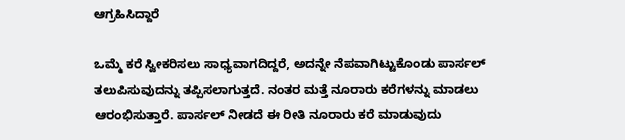ಆಗ್ರಹಿಸಿದ್ದಾರೆ

ಒಮ್ಮೆ ಕರೆ ಸ್ವೀಕರಿಸಲು ಸಾಧ್ಯವಾಗದಿದ್ದರೆ, ಅದನ್ನೇ ನೆಪವಾಗಿಟ್ಟುಕೊಂಡು ಪಾರ್ಸಲ್ ತಲುಪಿಸುವುದನ್ನು ತಪ್ಪಿಸಲಾಗುತ್ತದೆ. ನಂತರ ಮತ್ತೆ ನೂರಾರು ಕರೆಗಳನ್ನು ಮಾಡಲು ಆರಂಭಿಸುತ್ತಾರೆ. ಪಾರ್ಸಲ್ ನೀಡದೆ ಈ ರೀತಿ ನೂರಾರು ಕರೆ ಮಾಡುವುದು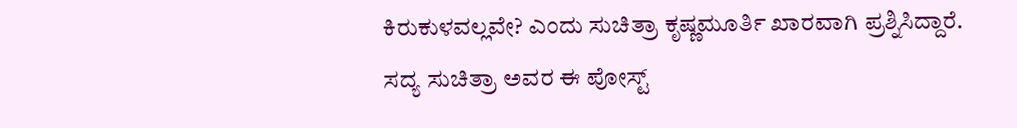ಕಿರುಕುಳವಲ್ಲವೇ? ಎಂದು ಸುಚಿತ್ರಾ ಕೃಷ್ಣಮೂರ್ತಿ ಖಾರವಾಗಿ ಪ್ರಶ್ನಿಸಿದ್ದಾರೆ. ಸದ್ಯ ಸುಚಿತ್ರಾ ಅವರ ಈ ಪೋಸ್ಟ್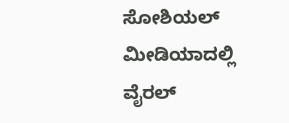ಸೋಶಿಯಲ್ ಮೀಡಿಯಾದಲ್ಲಿ ವೈರಲ್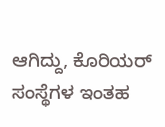ಆಗಿದ್ದು, ಕೊರಿಯರ್ ಸಂಸ್ಥೆಗಳ ಇಂತಹ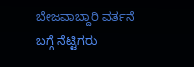ಬೇಜವಾಬ್ದಾರಿ ವರ್ತನೆ ಬಗ್ಗೆ ನೆಟ್ಟಿಗರು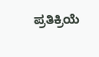ಪ್ರತಿಕ್ರಿಯೆ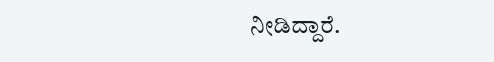ನೀಡಿದ್ದಾರೆ.